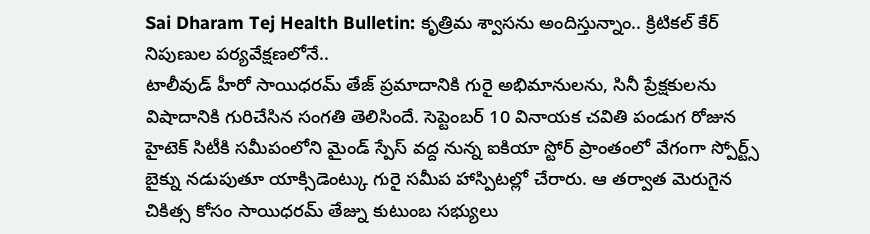Sai Dharam Tej Health Bulletin: కృత్రిమ శ్వాసను అందిస్తున్నాం.. క్రిటికల్ కేర్ నిపుణుల పర్యవేక్షణలోనే..
టాలీవుడ్ హీరో సాయిధరమ్ తేజ్ ప్రమాదానికి గురై అభిమానులను, సినీ ప్రేక్షకులను విషాదానికి గురిచేసిన సంగతి తెలిసిందే. సెప్టెంబర్ 10 వినాయక చవితి పండుగ రోజున హైటెక్ సిటీకి సమీపంలోని మైండ్ స్పేస్ వద్ద నున్న ఐకియా స్టోర్ ప్రాంతంలో వేగంగా స్పోర్ట్స్ బైక్ను నడుపుతూ యాక్సిడెంట్కు గురై సమీప హాస్పిటల్లో చేరారు. ఆ తర్వాత మెరుగైన చికిత్స కోసం సాయిధరమ్ తేజ్ను కుటుంబ సభ్యులు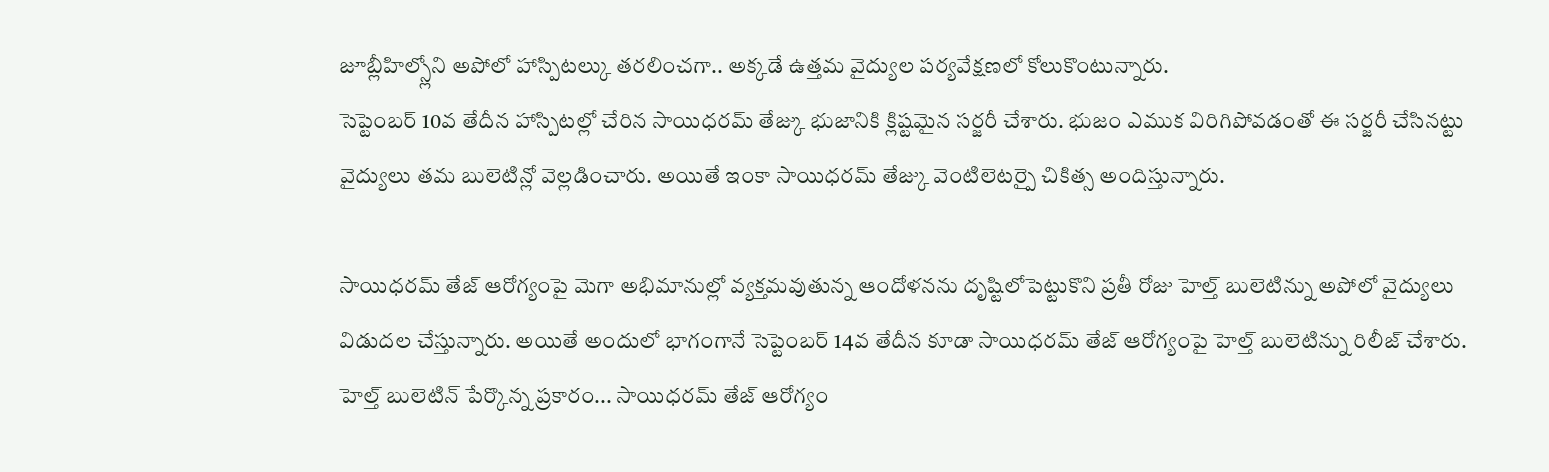జూబ్లీహిల్స్లోని అపోలో హాస్పిటల్కు తరలించగా.. అక్కడే ఉత్తమ వైద్యుల పర్యవేక్షణలో కోలుకొంటున్నారు.
సెప్టెంబర్ 10వ తేదీన హాస్పిటల్లో చేరిన సాయిధరమ్ తేజ్కు భుజానికి క్లిష్టమైన సర్జరీ చేశారు. భుజం ఎముక విరిగిపోవడంతో ఈ సర్జరీ చేసినట్టు వైద్యులు తమ బులెటిన్లో వెల్లడించారు. అయితే ఇంకా సాయిధరమ్ తేజ్కు వెంటిలెటర్పై చికిత్స అందిస్తున్నారు.

సాయిధరమ్ తేజ్ ఆరోగ్యంపై మెగా అభిమానుల్లో వ్యక్తమవుతున్న ఆందోళనను దృష్టిలోపెట్టుకొని ప్రతీ రోజు హెల్త్ బులెటిన్ను అపోలో వైద్యులు విడుదల చేస్తున్నారు. అయితే అందులో భాగంగానే సెప్టెంబర్ 14వ తేదీన కూడా సాయిధరమ్ తేజ్ ఆరోగ్యంపై హెల్త్ బులెటిన్ను రిలీజ్ చేశారు.
హెల్త్ బులెటిన్ పేర్కొన్న ప్రకారం... సాయిధరమ్ తేజ్ ఆరోగ్యం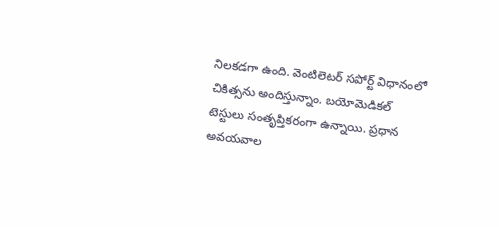నిలకడగా ఉంది. వెంటిలెటర్ సపోర్ట్ విధానంలో చికిత్సను అందిస్తున్నాం. బయోమెడికల్ టెస్టులు సంతృప్తికరంగా ఉన్నాయి. ప్రధాన అవయవాల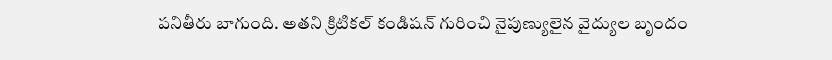పనితీరు బాగుంది. అతని క్రిటికల్ కండిషన్ గురించి నైపుణ్యులైన వైద్యుల బృందం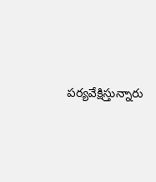పర్యవేక్షిస్తున్నారు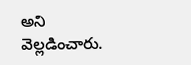అని వెల్లడించారు.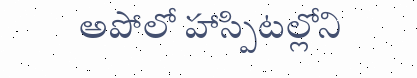అపోలో హాస్పిటల్లోని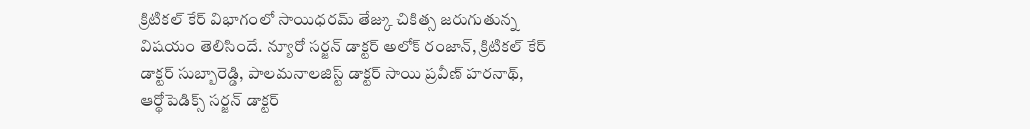క్రిటికల్ కేర్ విభాగంలో సాయిధరమ్ తేజ్కు చికిత్స జరుగుతున్న విషయం తెలిసిందే. న్యూరో సర్జన్ డాక్టర్ అలోక్ రంజాన్, క్రిటికల్ కేర్ డాక్టర్ సుబ్బారెడ్డి, పాలమనాలజిస్ట్ డాక్టర్ సాయి ప్రవీణ్ హరనాథ్, ఆర్థోపెడిక్స్ సర్జన్ డాక్టర్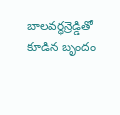బాలవర్ధన్రెడ్డితో కూడిన బృందం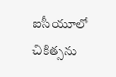ఐసీయూలో చికిత్సను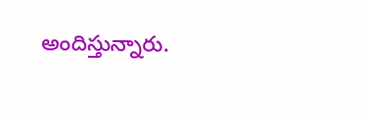అందిస్తున్నారు.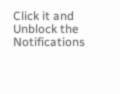Click it and Unblock the Notifications